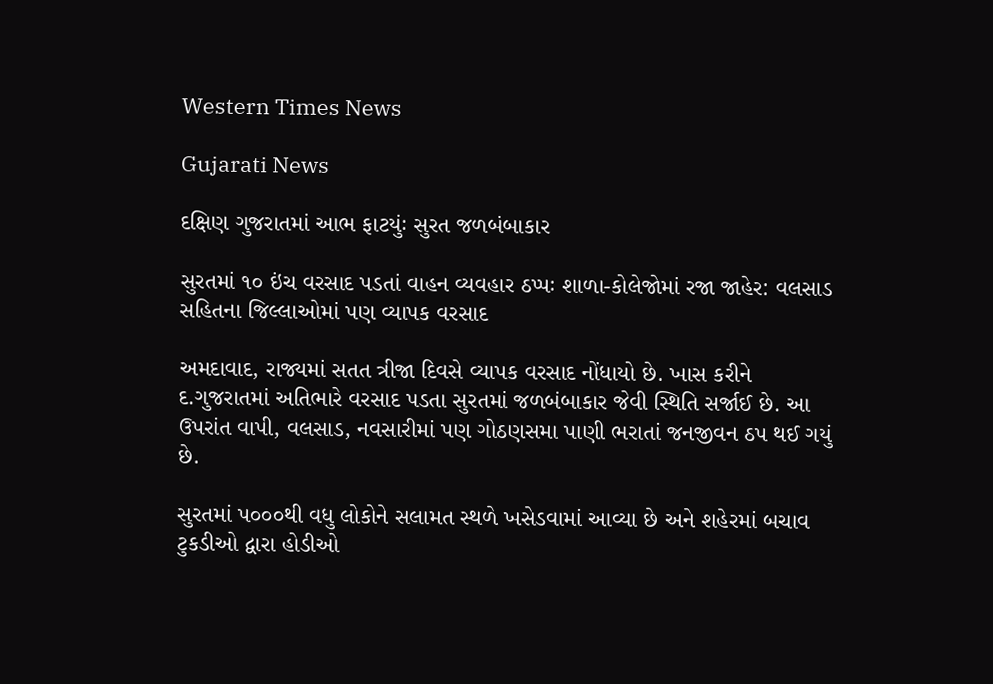Western Times News

Gujarati News

દક્ષિણ ગુજરાતમાં આભ ફાટયુંઃ સુરત જળબંબાકાર

સુરતમાં ૧૦ ઇંચ વરસાદ પડતાં વાહન વ્યવહાર ઠપ્પઃ શાળા-કોલેજોમાં રજા જાહેર: વલસાડ સહિતના જિલ્લાઓમાં પણ વ્યાપક વરસાદ

અમદાવાદ, રાજ્યમાં સતત ત્રીજા દિવસે વ્યાપક વરસાદ નોંધાયો છે. ખાસ કરીને દ.ગુજરાતમાં અતિભારે વરસાદ પડતા સુરતમાં જળબંબાકાર જેવી સ્થિતિ સર્જાઈ છે. આ ઉપરાંત વાપી, વલસાડ, નવસારીમાં પણ ગોઠણસમા પાણી ભરાતાં જનજીવન ઠપ થઈ ગયું છે.

સુરતમાં પ૦૦૦થી વધુ લોકોને સલામત સ્થળે ખસેડવામાં આવ્યા છે અને શહેરમાં બચાવ ટુકડીઓ દ્વારા હોડીઓ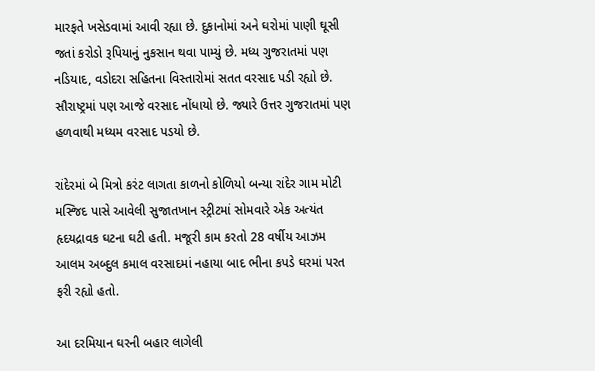મારફતે ખસેડવામાં આવી રહ્યા છે. દુકાનોમાં અને ઘરોમાં પાણી ઘૂસી જતાં કરોડો રૂપિયાનું નુકસાન થવા પામ્યું છે. મધ્ય ગુજરાતમાં પણ નડિયાદ, વડોદરા સહિતના વિસ્તારોમાં સતત વરસાદ પડી રહ્યો છે. સૌરાષ્ટ્રમાં પણ આજે વરસાદ નોંધાયો છે. જ્યારે ઉત્તર ગુજરાતમાં પણ હળવાથી મધ્યમ વરસાદ પડયો છે.

રાંદેરમાં બે મિત્રો કરંટ લાગતા કાળનો કોળિયો બન્યા રાંદેર ગામ મોટી મસ્જિદ પાસે આવેલી સુજાતખાન સ્ટ્રીટમાં સોમવારે એક અત્યંત હૃદયદ્રાવક ઘટના ઘટી હતી. મજૂરી કામ કરતો 28 વર્ષીય આઝમ આલમ અબ્દુલ કમાલ વરસાદમાં નહાયા બાદ ભીના કપડે ઘરમાં પરત ફરી રહ્યો હતો.

આ દરમિયાન ઘરની બહાર લાગેલી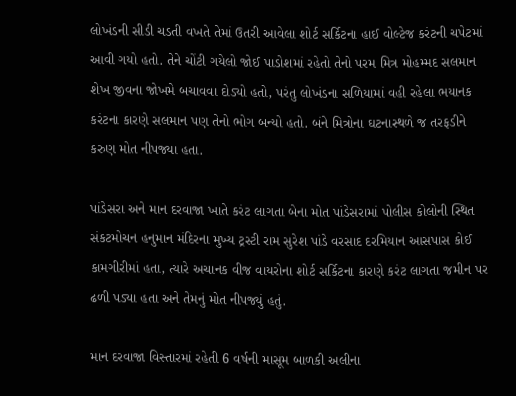લોખંડની સીડી ચડતી વખતે તેમાં ઉતરી આવેલા શોર્ટ સર્કિટના હાઈ વોલ્ટેજ કરંટની ચપેટમાં આવી ગયો હતો. તેને ચોંટી ગયેલો જોઈ પાડોશમાં રહેતો તેનો પરમ મિત્ર મોહમ્મદ સલમાન શેખ જીવના જોખમે બચાવવા દોડ્યો હતો, પરંતુ લોખંડના સળિયામાં વહી રહેલા ભયાનક કરંટના કારણે સલમાન પણ તેનો ભોગ બન્યો હતો. બંને મિત્રોના ઘટનાસ્થળે જ તરફડીને કરુણ મોત નીપજ્યા હતા.

પાંડેસરા અને માન દરવાજા ખાતે કરંટ લાગતા બેના મોત પાંડેસરામાં પોલીસ કોલોની સ્થિત સંકટમોચન હનુમાન મંદિરના મુખ્ય ટ્રસ્ટી રામ સુરેશ પાંડે વરસાદ દરમિયાન આસપાસ કોઈ કામગીરીમાં હતા, ત્યારે અચાનક વીજ વાયરોના શોર્ટ સર્કિટના કારણે કરંટ લાગતા જમીન પર ઢળી પડ્યા હતા અને તેમનું મોત નીપજ્યું હતું.

માન દરવાજા વિસ્તારમાં રહેતી 6 વર્ષની માસૂમ બાળકી અલીના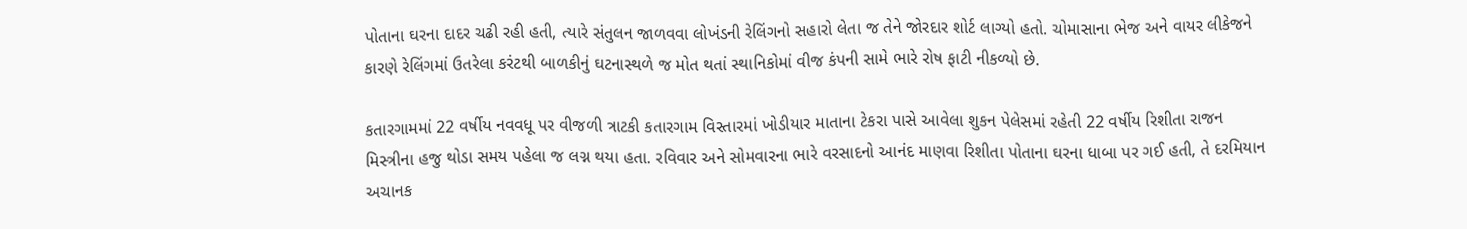પોતાના ઘરના દાદર ચઢી રહી હતી, ત્યારે સંતુલન જાળવવા લોખંડની રેલિંગનો સહારો લેતા જ તેને જોરદાર શોર્ટ લાગ્યો હતો. ચોમાસાના ભેજ અને વાયર લીકેજને કારણે રેલિંગમાં ઉતરેલા કરંટથી બાળકીનું ઘટનાસ્થળે જ મોત થતાં સ્થાનિકોમાં વીજ કંપની સામે ભારે રોષ ફાટી નીકળ્યો છે.

કતારગામમાં 22 વર્ષીય નવવધૂ પર વીજળી ત્રાટકી કતારગામ વિસ્તારમાં ખોડીયાર માતાના ટેકરા પાસે આવેલા શુકન પેલેસમાં રહેતી 22 વર્ષીય રિશીતા રાજન મિસ્ત્રીના હજુ થોડા સમય પહેલા જ લગ્ન થયા હતા. રવિવાર અને સોમવારના ભારે વરસાદનો આનંદ માણવા રિશીતા પોતાના ઘરના ધાબા પર ગઈ હતી, તે દરમિયાન અચાનક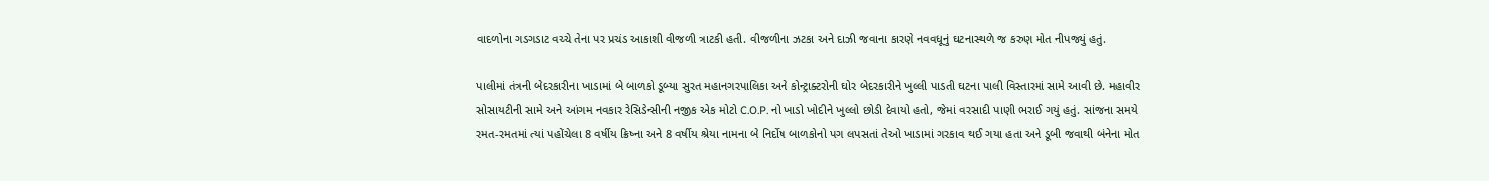વાદળોના ગડગડાટ વચ્ચે તેના પર પ્રચંડ આકાશી વીજળી ત્રાટકી હતી. વીજળીના ઝટકા અને દાઝી જવાના કારણે નવવધૂનું ઘટનાસ્થળે જ કરુણ મોત નીપજ્યું હતું.

પાલીમાં તંત્રની બેદરકારીના ખાડામાં બે બાળકો ડૂબ્યા સુરત મહાનગરપાલિકા અને કોન્ટ્રાક્ટરોની ઘોર બેદરકારીને ખુલ્લી પાડતી ઘટના પાલી વિસ્તારમાં સામે આવી છે. મહાવીર સોસાયટીની સામે અને આંગમ નવકાર રેસિડેન્સીની નજીક એક મોટો C.O.P. નો ખાડો ખોદીને ખુલ્લો છોડી દેવાયો હતો, જેમાં વરસાદી પાણી ભરાઈ ગયું હતું. સાંજના સમયે રમત-રમતમાં ત્યાં પહોંચેલા 8 વર્ષીય ક્રિષ્ના અને 8 વર્ષીય શ્રેયા નામના બે નિર્દોષ બાળકોનો પગ લપસતાં તેઓ ખાડામાં ગરકાવ થઈ ગયા હતા અને ડૂબી જવાથી બંનેના મોત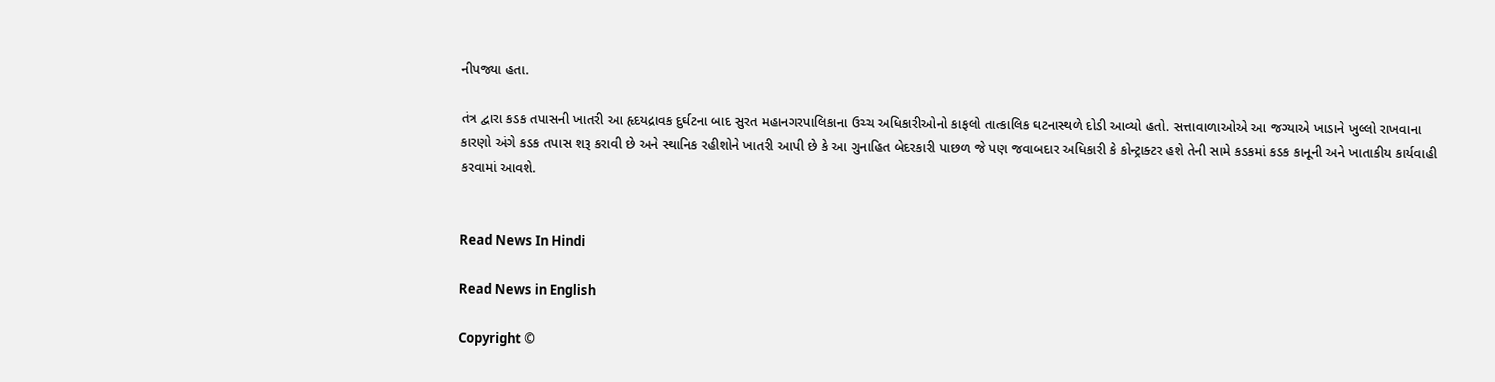નીપજ્યા હતા.

તંત્ર દ્વારા કડક તપાસની ખાતરી આ હૃદયદ્રાવક દુર્ઘટના બાદ સુરત મહાનગરપાલિકાના ઉચ્ચ અધિકારીઓનો કાફલો તાત્કાલિક ઘટનાસ્થળે દોડી આવ્યો હતો. સત્તાવાળાઓએ આ જગ્યાએ ખાડાને ખુલ્લો રાખવાના કારણો અંગે કડક તપાસ શરૂ કરાવી છે અને સ્થાનિક રહીશોને ખાતરી આપી છે કે આ ગુનાહિત બેદરકારી પાછળ જે પણ જવાબદાર અધિકારી કે કોન્ટ્રાક્ટર હશે તેની સામે કડકમાં કડક કાનૂની અને ખાતાકીય કાર્યવાહી કરવામાં આવશે.


Read News In Hindi

Read News in English

Copyright ©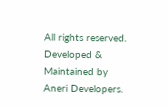All rights reserved. Developed & Maintained by Aneri Developers.